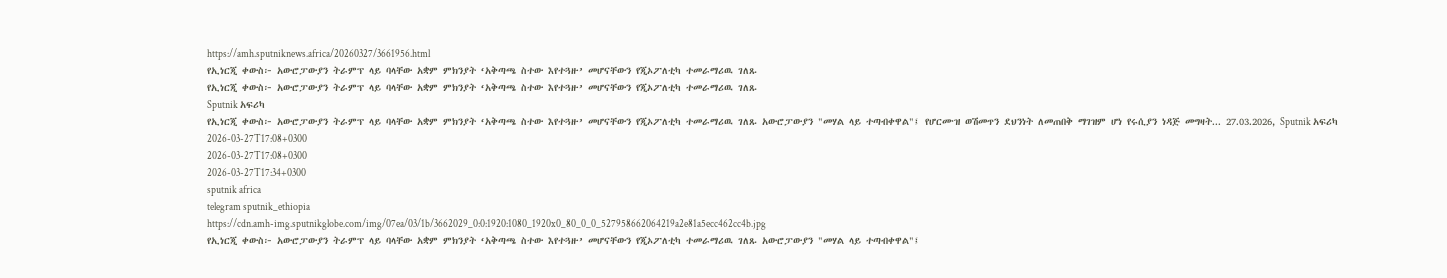https://amh.sputniknews.africa/20260327/3661956.html
የኢነርጂ ቀውስ፦ አውሮፓውያን ትራምፕ ላይ ባላቸው አቋም ምክንያት ‘አቅጣጫ ስተው እየተጓዙ’ መሆናቸውን የጂኦፖለቲካ ተመራማሪዉ ገለጹ
የኢነርጂ ቀውስ፦ አውሮፓውያን ትራምፕ ላይ ባላቸው አቋም ምክንያት ‘አቅጣጫ ስተው እየተጓዙ’ መሆናቸውን የጂኦፖለቲካ ተመራማሪዉ ገለጹ
Sputnik አፍሪካ
የኢነርጂ ቀውስ፦ አውሮፓውያን ትራምፕ ላይ ባላቸው አቋም ምክንያት ‘አቅጣጫ ስተው እየተጓዙ’ መሆናቸውን የጂኦፖለቲካ ተመራማሪዉ ገለጹ አውሮፓውያን "መሃል ላይ ተጣብቀዋል"፤ የሆርሙዝ ወሽመጥን ደህንነት ለመጠበቅ ማገዝም ሆነ የሩሲያን ነዳጅ መግዛት... 27.03.2026, Sputnik አፍሪካ
2026-03-27T17:08+0300
2026-03-27T17:08+0300
2026-03-27T17:34+0300
sputnik africa
telegram sputnik_ethiopia
https://cdn.amh-img.sputnikglobe.com/img/07ea/03/1b/3662029_0:0:1920:1080_1920x0_80_0_0_527958662064219a2e81a5ecc462cc4b.jpg
የኢነርጂ ቀውስ፦ አውሮፓውያን ትራምፕ ላይ ባላቸው አቋም ምክንያት ‘አቅጣጫ ስተው እየተጓዙ’ መሆናቸውን የጂኦፖለቲካ ተመራማሪዉ ገለጹ አውሮፓውያን "መሃል ላይ ተጣብቀዋል"፤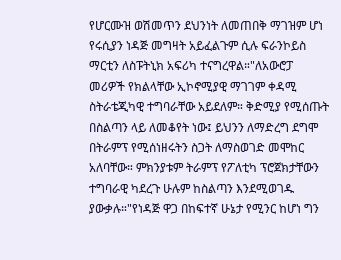የሆርሙዝ ወሽመጥን ደህንነት ለመጠበቅ ማገዝም ሆነ የሩሲያን ነዳጅ መግዛት አይፈልጉም ሲሉ ፍራንኮይስ ማርቲን ለስፑትኒክ አፍሪካ ተናግረዋል።"ለአውሮፓ መሪዎች የክልላቸው ኢኮኖሚያዊ ማገገም ቀዳሚ ስትራቴጂካዊ ተግባራቸው አይደለም። ቅድሚያ የሚሰጡት በስልጣን ላይ ለመቆየት ነው፤ ይህንን ለማድረግ ደግሞ በትራምፕ የሚሰነዘሩትን ስጋት ለማስወገድ መሞከር አለባቸው። ምክንያቱም ትራምፕ የፖለቲካ ፕሮጀክታቸውን ተግባራዊ ካደረጉ ሁሉም ከስልጣን እንደሚወገዱ ያውቃሉ።"የነዳጅ ዋጋ በከፍተኛ ሁኔታ የሚንር ከሆነ ግን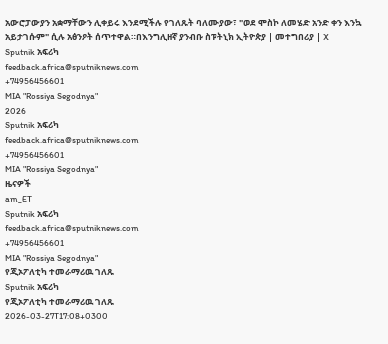አውሮፓውያን አቋማቸውን ሊቀይሩ እንደሚችሉ የገለጹት ባለሙያው፣ "ወደ ሞስኮ ለመሄድ አንድ ቀን እንኳ አይታገሱም" ሲሉ አፅንዖት ሰጥተዋል።በእንግሊዘኛ ያንብቡ ስፑትኒክ ኢትዮጵያ | መተግበሪያ | X
Sputnik አፍሪካ
feedback.africa@sputniknews.com
+74956456601
MIA "Rossiya Segodnya"
2026
Sputnik አፍሪካ
feedback.africa@sputniknews.com
+74956456601
MIA "Rossiya Segodnya"
ዜናዎች
am_ET
Sputnik አፍሪካ
feedback.africa@sputniknews.com
+74956456601
MIA "Rossiya Segodnya"
የጂኦፖለቲካ ተመራማሪዉ ገለጹ
Sputnik አፍሪካ
የጂኦፖለቲካ ተመራማሪዉ ገለጹ
2026-03-27T17:08+0300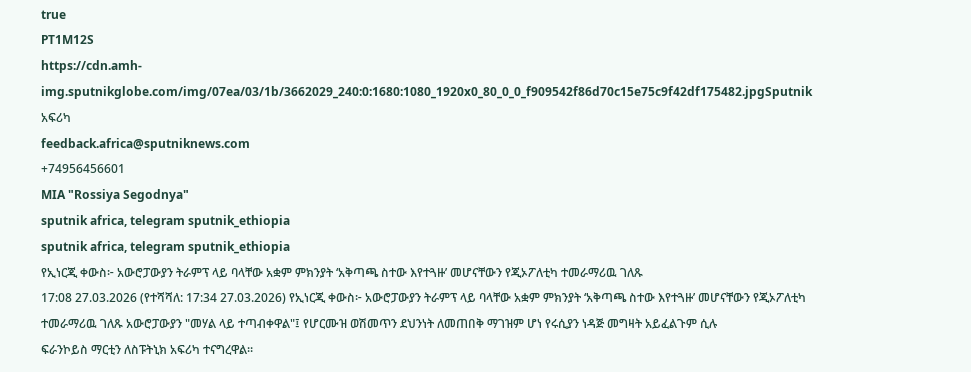true
PT1M12S
https://cdn.amh-img.sputnikglobe.com/img/07ea/03/1b/3662029_240:0:1680:1080_1920x0_80_0_0_f909542f86d70c15e75c9f42df175482.jpgSputnik አፍሪካ
feedback.africa@sputniknews.com
+74956456601
MIA "Rossiya Segodnya"
sputnik africa, telegram sputnik_ethiopia
sputnik africa, telegram sputnik_ethiopia
የኢነርጂ ቀውስ፦ አውሮፓውያን ትራምፕ ላይ ባላቸው አቋም ምክንያት ‘አቅጣጫ ስተው እየተጓዙ’ መሆናቸውን የጂኦፖለቲካ ተመራማሪዉ ገለጹ
17:08 27.03.2026 (የተሻሻለ: 17:34 27.03.2026) የኢነርጂ ቀውስ፦ አውሮፓውያን ትራምፕ ላይ ባላቸው አቋም ምክንያት ‘አቅጣጫ ስተው እየተጓዙ’ መሆናቸውን የጂኦፖለቲካ ተመራማሪዉ ገለጹ አውሮፓውያን "መሃል ላይ ተጣብቀዋል"፤ የሆርሙዝ ወሽመጥን ደህንነት ለመጠበቅ ማገዝም ሆነ የሩሲያን ነዳጅ መግዛት አይፈልጉም ሲሉ
ፍራንኮይስ ማርቲን ለስፑትኒክ አፍሪካ ተናግረዋል።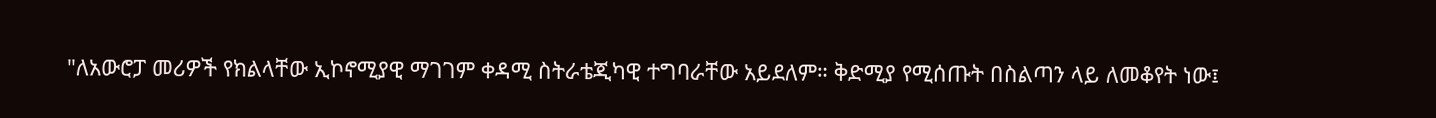"ለአውሮፓ መሪዎች የክልላቸው ኢኮኖሚያዊ ማገገም ቀዳሚ ስትራቴጂካዊ ተግባራቸው አይደለም። ቅድሚያ የሚሰጡት በስልጣን ላይ ለመቆየት ነው፤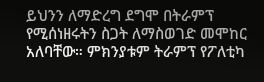ይህንን ለማድረግ ደግሞ በትራምፕ የሚሰነዘሩትን ስጋት ለማስወገድ መሞከር አለባቸው። ምክንያቱም ትራምፕ የፖለቲካ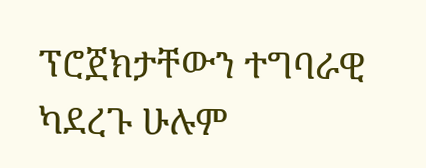ፕሮጀክታቸውን ተግባራዊ ካደረጉ ሁሉም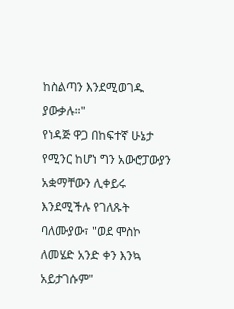ከስልጣን እንደሚወገዱ ያውቃሉ።"
የነዳጅ ዋጋ በከፍተኛ ሁኔታ የሚንር ከሆነ ግን አውሮፓውያን አቋማቸውን ሊቀይሩ እንደሚችሉ የገለጹት ባለሙያው፣ "ወደ ሞስኮ ለመሄድ አንድ ቀን እንኳ አይታገሱም"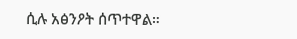ሲሉ አፅንዖት ሰጥተዋል።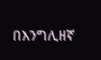በእንግሊዘኛ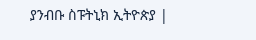ያንብቡ ስፑትኒክ ኢትዮጵያ |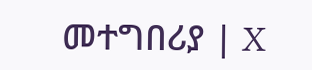መተግበሪያ | X